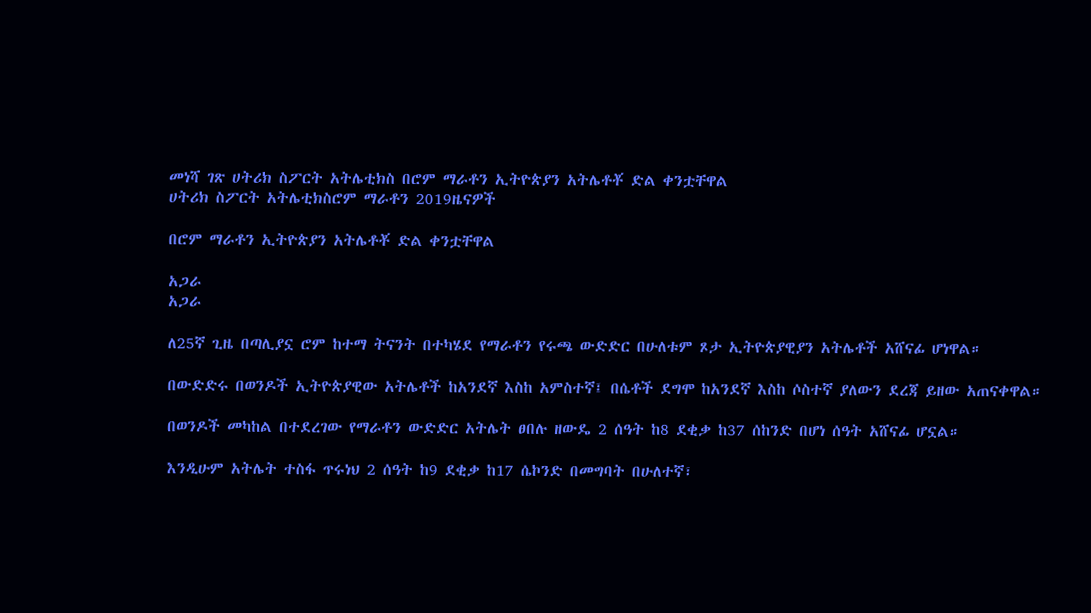መነሻ ገጽ ሀትሪክ ስፖርት አትሌቲክስ በሮም ማራቶን ኢትዮጵያን አትሌቶቾ ድል ቀንቷቸዋል
ሀትሪክ ስፖርት አትሌቲክስሮም ማራቶን 2019ዜናዎች

በሮም ማራቶን ኢትዮጵያን አትሌቶቾ ድል ቀንቷቸዋል

አጋራ
አጋራ

ለ25ኛ ጊዜ በጣሊያኗ ሮም ከተማ ትናንት በተካሄደ የማራቶን የሩጫ ውድድር በሁለቱም ጾታ ኢትዮጵያዊያን አትሌቶች አሸናፊ ሆነዋል።

በውድድሩ በወንዶች ኢትዮጵያዊው አትሌቶች ከአንደኛ እስከ አምስተኛ፤ በሴቶች ደግሞ ከአንደኛ እስከ ሶስተኛ ያለውን ደረጃ ይዘው አጠናቀዋል።

በወንዶች መካከል በተደረገው የማራቶን ውድድር አትሌት ፀበሉ ዘውዴ 2 ሰዓት ከ8 ደቂቃ ከ37 ሰከንድ በሆነ ሰዓት አሸናፊ ሆኗል።

እንዲሁም አትሌት ተስፋ ጥሩነህ 2 ሰዓት ከ9 ደቂቃ ከ17 ሴኮንድ በመግባት በሁለተኛ፣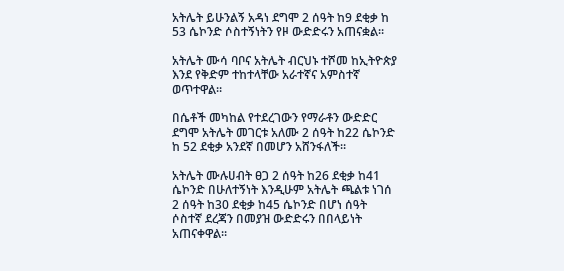አትሌት ይሁንልኝ አዳነ ደግሞ 2 ሰዓት ከ9 ደቂቃ ከ 53 ሴኮንድ ሶስተኝነትን የዞ ውድድሩን አጠናቋል።

አትሌት ሙሳ ባቦና አትሌት ብርህኑ ተሾመ ከኢትዮጵያ እንደ የቅድም ተከተላቸው አራተኛና አምስተኛ ወጥተዋል።

በሴቶች መካከል የተደረገውን የማራቶን ውድድር ደግሞ አትሌት መገርቱ አለሙ 2 ሰዓት ከ22 ሴኮንድ ከ 52 ደቂቃ አንደኛ በመሆን አሸንፋለች።

አትሌት ሙሉሀብት ፀጋ 2 ሰዓት ከ26 ደቂቃ ከ41 ሴኮንድ በሁለተኝነት እንዲሁም አትሌት ጫልቱ ነገሰ 2 ሰዓት ከ30 ደቂቃ ከ45 ሴኮንድ በሆነ ሰዓት ሶስተኛ ደረጃን በመያዝ ውድድሩን በበላይነት አጠናቀዋል።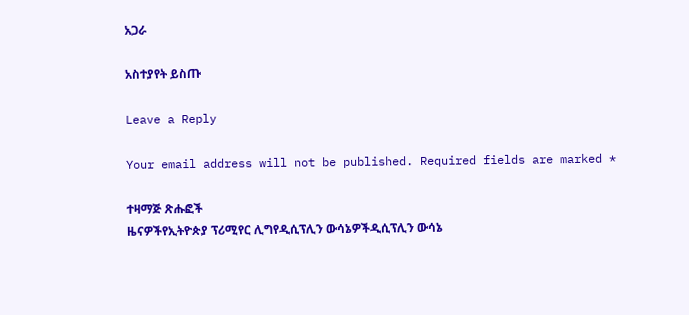አጋራ

አስተያየት ይስጡ

Leave a Reply

Your email address will not be published. Required fields are marked *

ተዛማጅ ጽሑፎች
ዜናዎችየኢትዮጵያ ፕሪሚየር ሊግየዲሲፕሊን ውሳኔዎችዲሲፕሊን ውሳኔ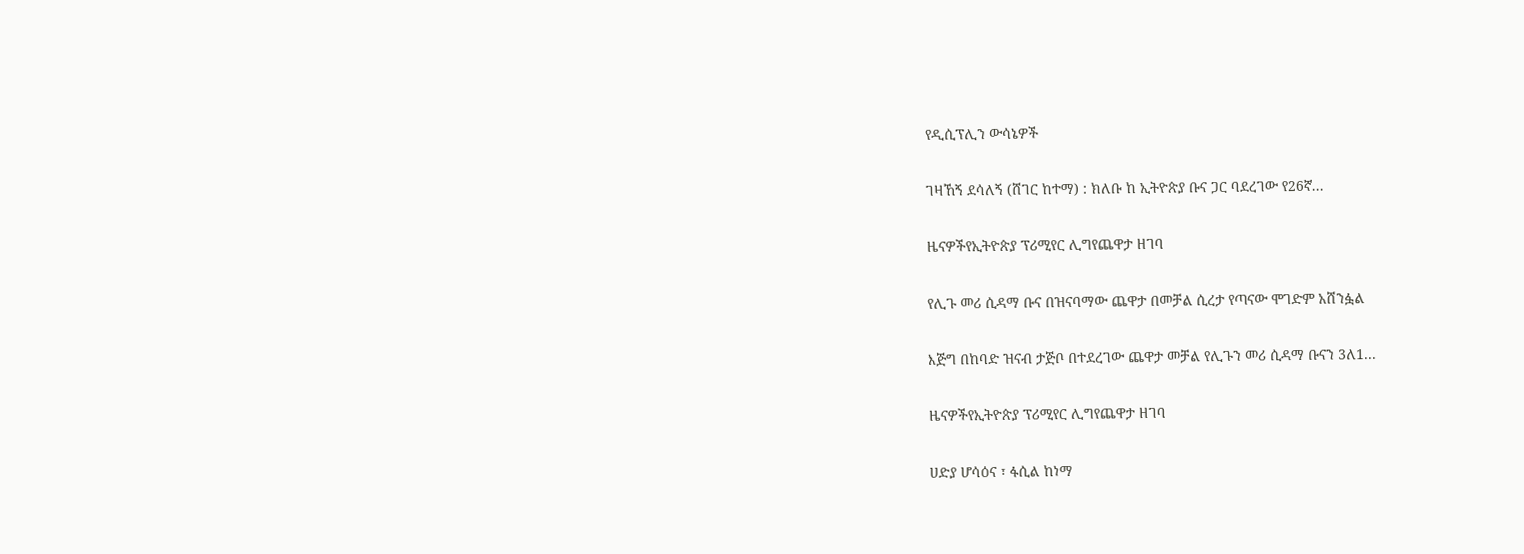የዲሲፕሊን ውሳኔዎች

ገዛኸኝ ደሳለኝ (ሸገር ከተማ) : ክለቡ ከ ኢትዮጵያ ቡና ጋር ባደረገው የ26ኛ...

ዜናዎችየኢትዮጵያ ፕሪሚየር ሊግየጨዋታ ዘገባ

የሊጉ መሪ ሲዳማ ቡና በዝናባማው ጨዋታ በመቻል ሲረታ የጣናው ሞገድም አሸንፏል

እጅግ በከባድ ዝናብ ታጅቦ በተደረገው ጨዋታ መቻል የሊጉን መሪ ሲዳማ ቡናን 3ለ1...

ዜናዎችየኢትዮጵያ ፕሪሚየር ሊግየጨዋታ ዘገባ

ሀድያ ሆሳዕና ፣ ፋሲል ከነማ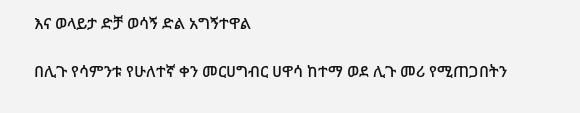እና ወላይታ ድቻ ወሳኝ ድል አግኝተዋል

በሊጉ የሳምንቱ የሁለተኛ ቀን መርሀግብር ሀዋሳ ከተማ ወደ ሊጉ መሪ የሚጠጋበትን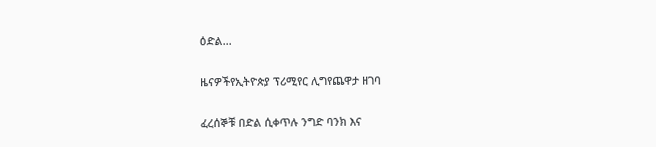ዕድል...

ዜናዎችየኢትዮጵያ ፕሪሚየር ሊግየጨዋታ ዘገባ

ፈረሰኞቹ በድል ሲቀጥሉ ንግድ ባንክ እና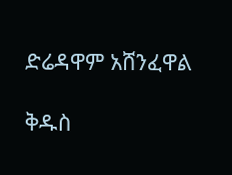ድሬዳዋም አሸንፈዋል

ቅዱስ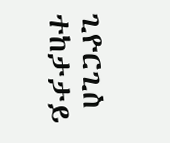ጊዮርጊስ ተከታታይ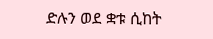ድሉን ወደ ቋቱ ሲከት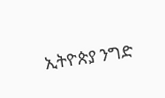ኢትዮጵያ ንግድ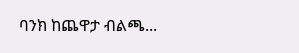ባንክ ከጨዋታ ብልጫ...